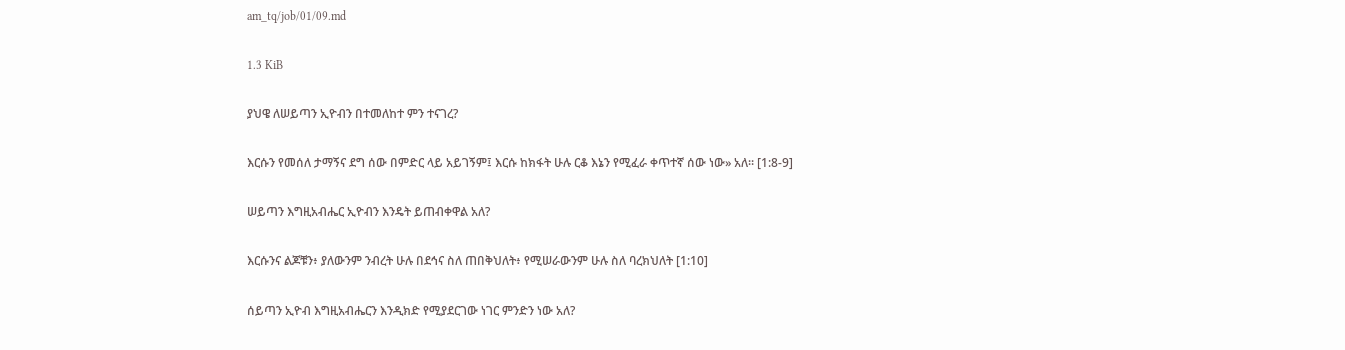am_tq/job/01/09.md

1.3 KiB

ያህዌ ለሠይጣን ኢዮብን በተመለከተ ምን ተናገረ?

እርሱን የመሰለ ታማኝና ደግ ሰው በምድር ላይ አይገኝም፤ እርሱ ከክፋት ሁሉ ርቆ እኔን የሚፈራ ቀጥተኛ ሰው ነው» አለ። [1:8-9]

ሠይጣን እግዚአብሔር ኢዮብን እንዴት ይጠብቀዋል አለ?

እርሱንና ልጆቹን፥ ያለውንም ንብረት ሁሉ በደኅና ስለ ጠበቅህለት፥ የሚሠራውንም ሁሉ ስለ ባረክህለት [1:10]

ሰይጣን ኢዮብ እግዚአብሔርን እንዲክድ የሚያደርገው ነገር ምንድን ነው አለ?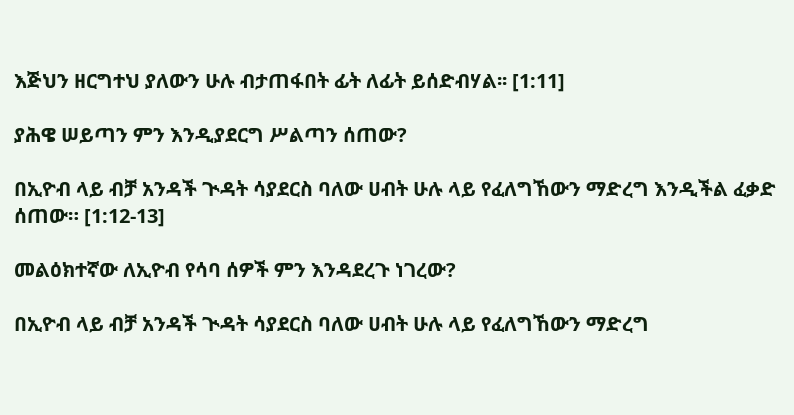እጅህን ዘርግተህ ያለውን ሁሉ ብታጠፋበት ፊት ለፊት ይሰድብሃል፡፡ [1:11]

ያሕዌ ሠይጣን ምን እንዲያደርግ ሥልጣን ሰጠው?

በኢዮብ ላይ ብቻ አንዳች ጒዳት ሳያደርስ ባለው ሀብት ሁሉ ላይ የፈለግኸውን ማድረግ እንዲችል ፈቃድ ሰጠው። [1:12-13]

መልዕክተኛው ለኢዮብ የሳባ ሰዎች ምን እንዳደረጉ ነገረው?

በኢዮብ ላይ ብቻ አንዳች ጒዳት ሳያደርስ ባለው ሀብት ሁሉ ላይ የፈለግኸውን ማድረግ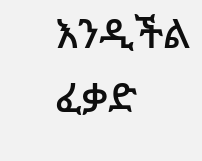እንዲችል ፈቃድ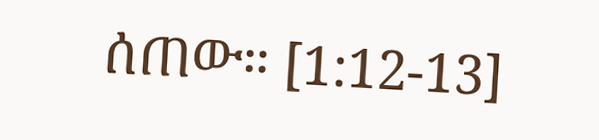ሰጠው። [1:12-13]